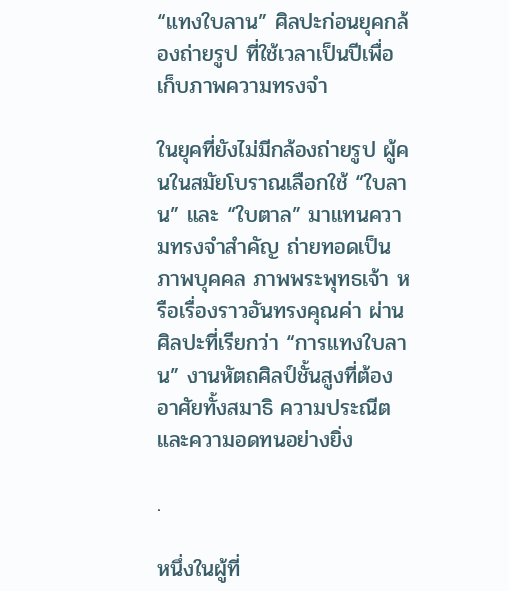“แทงใบลาน” ศิลปะก่อนยุคกล้องถ่ายรูป ที่ใช้เวลาเป็นปีเพื่อเก็บภาพความทรงจำ

ในยุคที่ยังไม่มีกล้องถ่ายรูป ผู้คนในสมัยโบราณเลือกใช้ “ใบลาน” และ “ใบตาล” มาแทนความทรงจำสำคัญ ถ่ายทอดเป็นภาพบุคคล ภาพพระพุทธเจ้า หรือเรื่องราวอันทรงคุณค่า ผ่านศิลปะที่เรียกว่า “การแทงใบลาน” งานหัตถศิลป์ชั้นสูงที่ต้องอาศัยทั้งสมาธิ ความประณีต และความอดทนอย่างยิ่ง

.

หนึ่งในผู้ที่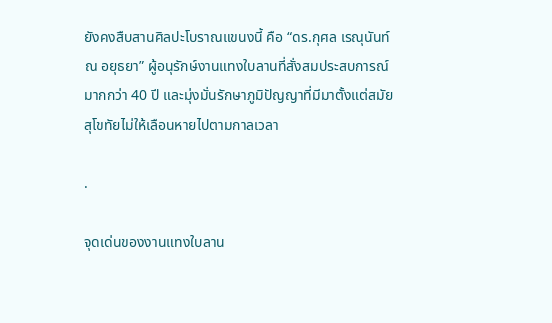ยังคงสืบสานศิลปะโบราณแขนงนี้ คือ “ดร.กุศล เรณุนันท์ ณ อยุธยา” ผู้อนุรักษ์งานแทงใบลานที่สั่งสมประสบการณ์มากกว่า 40 ปี และมุ่งมั่นรักษาภูมิปัญญาที่มีมาตั้งแต่สมัยสุโขทัยไม่ให้เลือนหายไปตามกาลเวลา

.

จุดเด่นของงานแทงใบลาน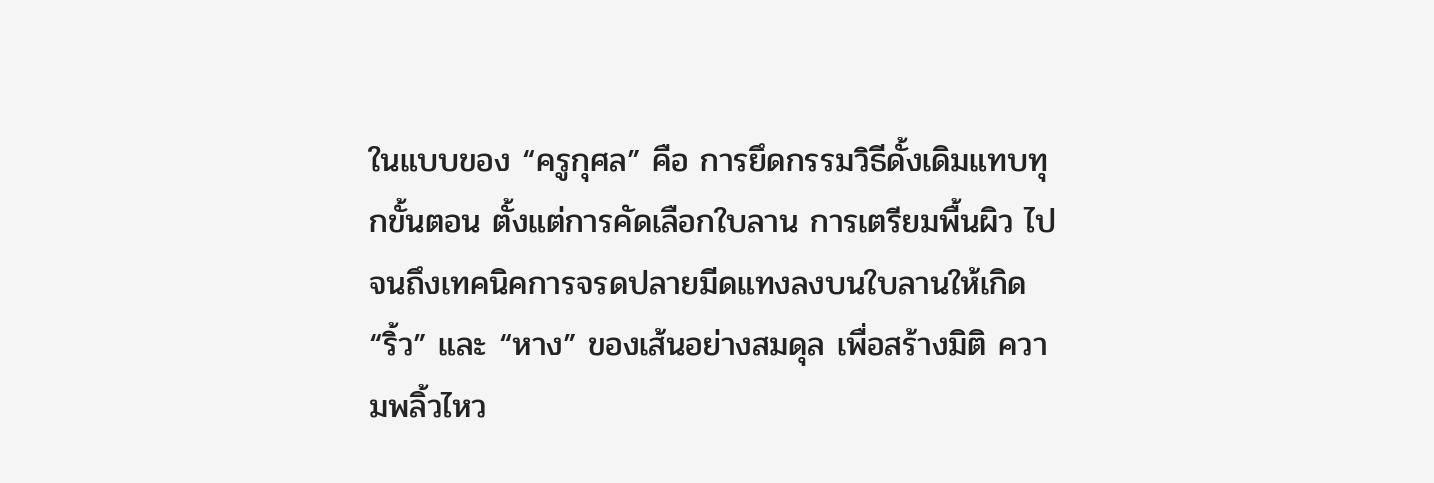ในแบบของ “ครูกุศล” คือ การยึดกรรมวิธีดั้งเดิมแทบทุกขั้นตอน ตั้งแต่การคัดเลือกใบลาน การเตรียมพื้นผิว ไปจนถึงเทคนิคการจรดปลายมีดแทงลงบนใบลานให้เกิด “ริ้ว” และ “หาง” ของเส้นอย่างสมดุล เพื่อสร้างมิติ ความพลิ้วไหว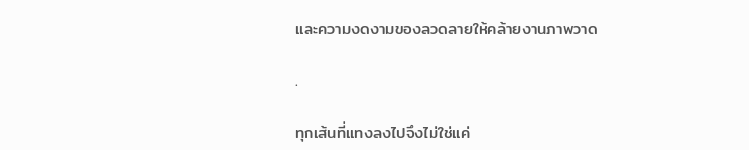และความงดงามของลวดลายให้คล้ายงานภาพวาด

.

ทุกเส้นที่แทงลงไปจึงไม่ใช่แค่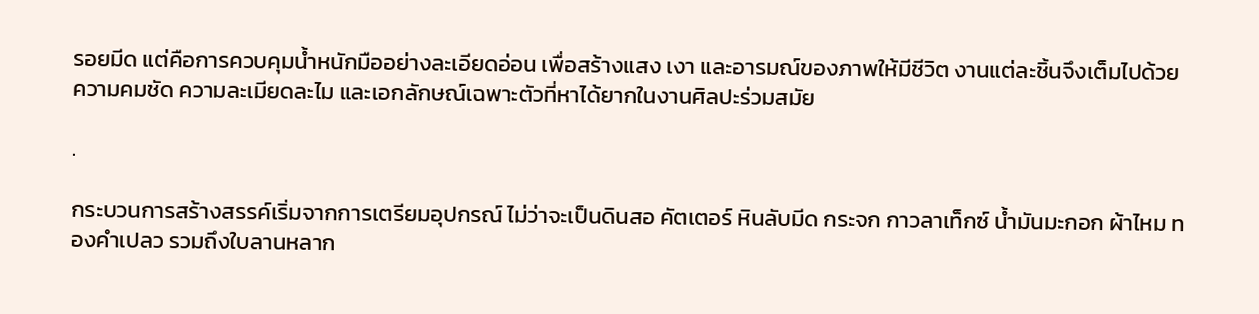รอยมีด แต่คือการควบคุมน้ำหนักมืออย่างละเอียดอ่อน เพื่อสร้างแสง เงา และอารมณ์ของภาพให้มีชีวิต งานแต่ละชิ้นจึงเต็มไปด้วยความคมชัด ความละเมียดละไม และเอกลักษณ์เฉพาะตัวที่หาได้ยากในงานศิลปะร่วมสมัย

.

กระบวนการสร้างสรรค์เริ่มจากการเตรียมอุปกรณ์ ไม่ว่าจะเป็นดินสอ คัตเตอร์ หินลับมีด กระจก กาวลาเท็กซ์ น้ำมันมะกอก ผ้าไหม ทองคำเปลว รวมถึงใบลานหลาก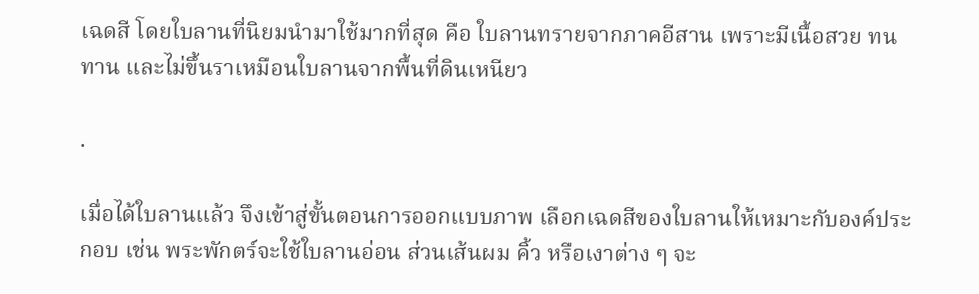เฉดสี โดยใบลานที่นิยมนำมาใช้มากที่สุด คือ ใบลานทรายจากภาคอีสาน เพราะมีเนื้อสวย ทนทาน และไม่ขึ้นราเหมือนใบลานจากพื้นที่ดินเหนียว

.

เมื่อได้ใบลานแล้ว จึงเข้าสู่ขั้นตอนการออกแบบภาพ เลือกเฉดสีของใบลานให้เหมาะกับองค์ประกอบ เช่น พระพักตร์จะใช้ใบลานอ่อน ส่วนเส้นผม คิ้ว หรือเงาต่าง ๆ จะ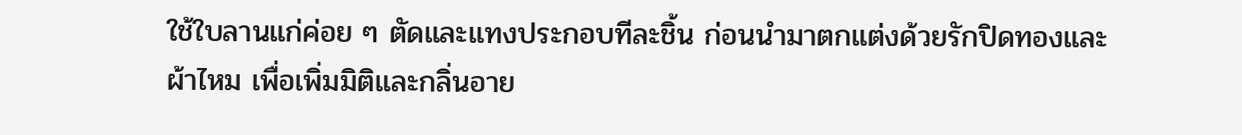ใช้ใบลานแก่ค่อย ๆ ตัดและแทงประกอบทีละชิ้น ก่อนนำมาตกแต่งด้วยรักปิดทองและผ้าไหม เพื่อเพิ่มมิติและกลิ่นอาย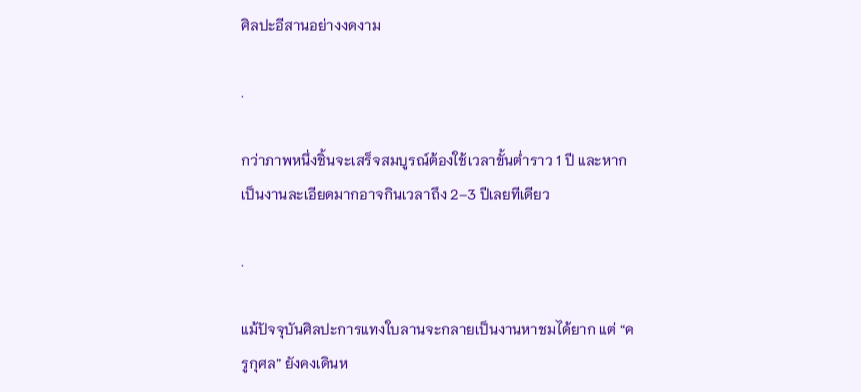ศิลปะอีสานอย่างงดงาม

.

กว่าภาพหนึ่งชิ้นจะเสร็จสมบูรณ์ต้องใช้เวลาขั้นต่ำราว 1 ปี และหากเป็นงานละเอียดมากอาจกินเวลาถึง 2–3 ปีเลยทีเดียว

.

แม้ปัจจุบันศิลปะการแทงใบลานจะกลายเป็นงานหาชมได้ยาก แต่ “ครูกุศล” ยังคงเดินห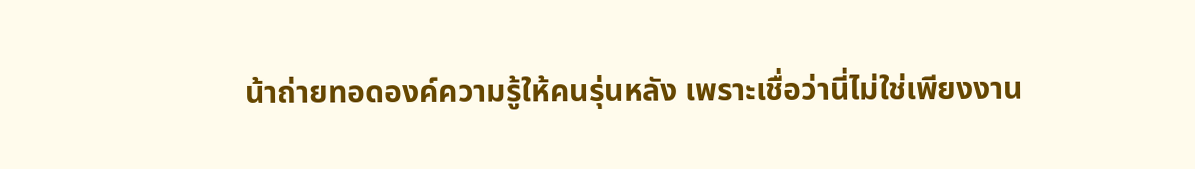น้าถ่ายทอดองค์ความรู้ให้คนรุ่นหลัง เพราะเชื่อว่านี่ไม่ใช่เพียงงาน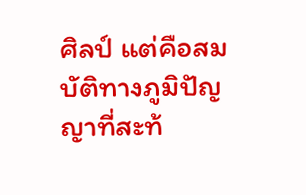ศิลป์ แต่คือสมบัติทางภูมิปัญญาที่สะท้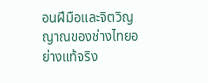อนฝีมือและจิตวิญญาณของช่างไทยอย่างแท้จริง